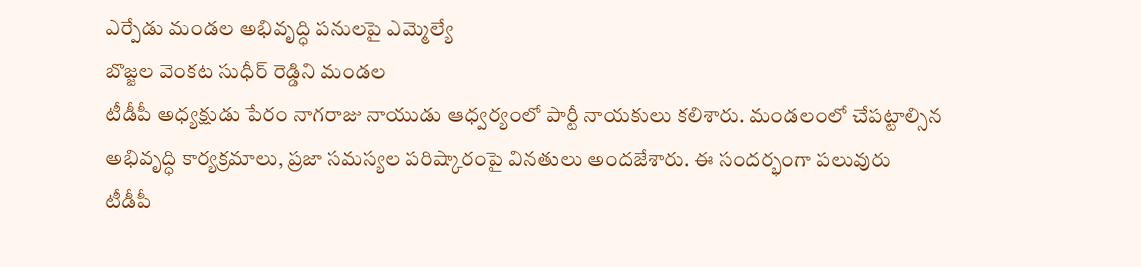ఎర్పేడు మండల అభివృద్ధి పనులపై ఎమ్మెల్యే
బొజ్జల వెంకట సుధీర్ రెడ్డిని మండల
టీడీపీ అధ్యక్షుడు పేరం నాగరాజు నాయుడు ఆధ్వర్యంలో పార్టీ నాయకులు కలిశారు. మండలంలో చేపట్టాల్సిన అభివృద్ధి కార్యక్రమాలు, ప్రజా సమస్యల పరిష్కారంపై వినతులు అందజేశారు. ఈ సందర్భంగా పలువురు
టీడీపీ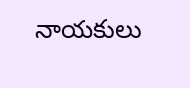నాయకులు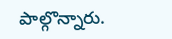పాల్గొన్నారు.